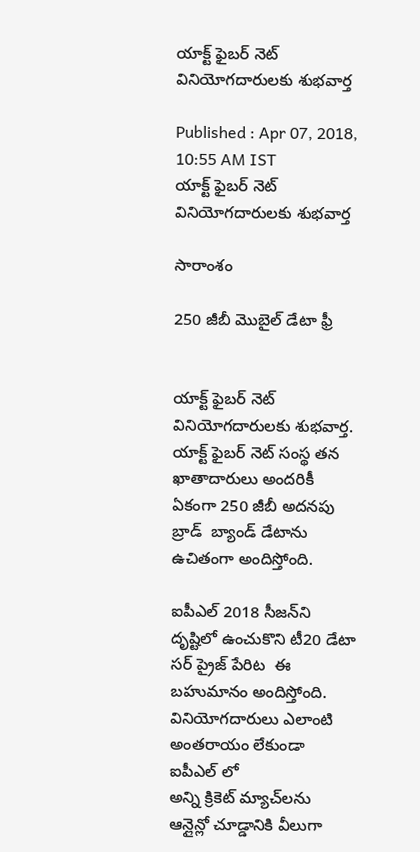యాక్ట్ ఫైబర్ నెట్ వినియోగదారులకు శుభవార్త

Published : Apr 07, 2018, 10:55 AM IST
యాక్ట్ ఫైబర్ నెట్ వినియోగదారులకు శుభవార్త

సారాంశం

250 జీబీ మొబైల్ డేటా ఫ్రీ


యాక్ట్ ఫైబర్ నెట్ వినియోగదారులకు శుభవార్త.  యాక్ట్ ఫైబర్ నెట్ సంస్థ తన ఖాతాదారులు అందరికీ ఏకంగా 250 జీబీ అదనపు  బ్రాడ్  బ్యాండ్ డేటాను ఉచితంగా అందిస్తోంది.

ఐపీఎల్ 2018 సీజన్‌ని దృష్టిలో ఉంచుకొని టీ20 డేటా సర్ ప్రైజ్ పేరిట  ఈ బహుమానం అందిస్తోంది. వినియోగదారులు ఎలాంటి అంతరాయం లేకుండా ఐపీఎల్ లో
అన్ని క్రికెట్ మ్యాచ్‌లను ఆన్లైన్లో చూడ్డానికి వీలుగా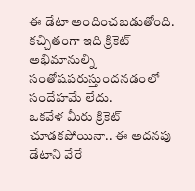ఈ డేటా అందించబడుతోంది. కచ్చితంగా ఇది క్రికెట్ అభిమానుల్ని సంతోషపరుస్తుందనడంలో సందేహమే లేదు.
ఒకవేళ మీరు క్రికెట్ చూడకపోయినా.. ఈ అదనపు డేటాని వేరే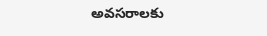అవసరాలకు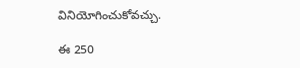వినియోగించుకోవచ్చు.

ఈ 250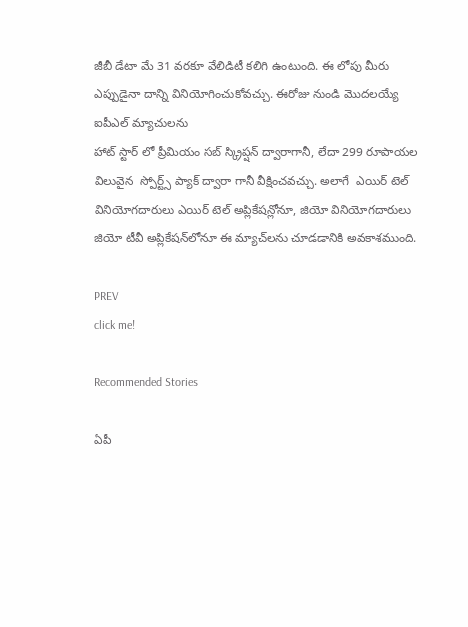జీబీ డేటా మే 31 వరకూ వేలిడిటీ కలిగి ఉంటుంది. ఈ లోపు మీరు ఎప్పుడైనా దాన్ని వినియోగించుకోవచ్చు. ఈరోజు నుండి మొదలయ్యే ఐపీఎల్ మ్యాచులను
హాట్ స్టార్ లో ప్రీమియం సబ్ స్క్రిప్షన్ ద్వారాగానీ, లేదా 299 రూపాయల విలువైన  స్పోర్ట్స్ ప్యాక్ ద్వారా గానీ వీక్షించవచ్చు. అలాగే  ఎయిర్ టెల్ వినియోగదారులు ఎయిర్ టెల్ అప్లికేషన్లోనూ, జియో వినియోగదారులు జియో టీవీ అప్లికేషన్‌లోనూ ఈ మ్యాచ్‌లను చూడడానికి అవకాశముంది.

PREV
click me!

Recommended Stories

ఏపీ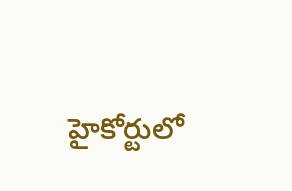హైకోర్టులో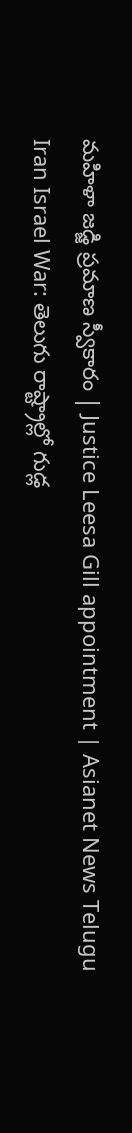మహిళా జడ్జి ప్రమాణ స్వీకారం | Justice Leesa Gill appointment | Asianet News Telugu
Iran Israel War: తెలుగు రాష్ట్రాల్లో గుడ్ల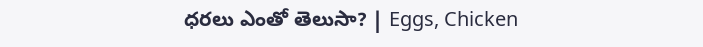ధరలు ఎంతో తెలుసా? | Eggs, Chicken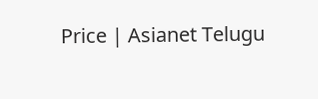Price | Asianet Telugu